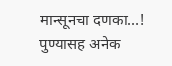मान्सूनचा दणका…! पुण्यासह अनेक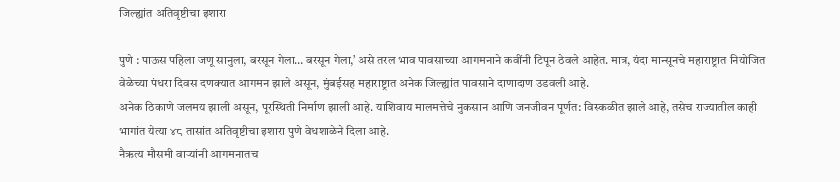जिल्ह्यांत अतिवृष्टीचा इशारा

पुणे : पाऊस पहिला जणू सानुला, बरसून गेला… बरसून गेला,’ असे तरल भाव पावसाच्या आगमनाने कवींनी टिपून ठेवले आहेत. मात्र, यंदा मान्सूनचे महाराष्ट्रात नियोजित वेळेच्या पंधरा दिवस दणक्यात आगमन झाले असून, मुंबईसह महाराष्ट्रात अनेक जिल्ह्यांत पावसाने दाणादाण उडवली आहे.
अनेक ठिकाणे जलमय झाली असून, पूरस्थिती निर्माण झाली आहे. याशिवाय मालमत्तेचे नुकसान आणि जनजीवन पूर्णत: विस्कळीत झाले आहे, तसेच राज्यातील काही भागांत येत्या ४८ तासांत अतिवृष्टीचा इशारा पुणे वेधशाळेने दिला आहे.
नैऋत्य मौसमी वाऱ्यांनी आगमनातच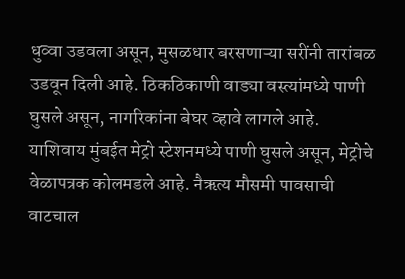धुव्वा उडवला असून, मुसळधार बरसणाऱ्या सरींनी तारांबळ उडवून दिली आहे. ठिकठिकाणी वाड्या वस्त्यांमध्ये पाणी घुसले असून, नागरिकांना बेघर व्हावे लागले आहे.
याशिवाय मुंबईत मेट्रो स्टेशनमध्ये पाणी घुसले असून, मेट्रोचे वेळापत्रक कोलमडले आहे. नैऋत्य मौसमी पावसाची वाटचाल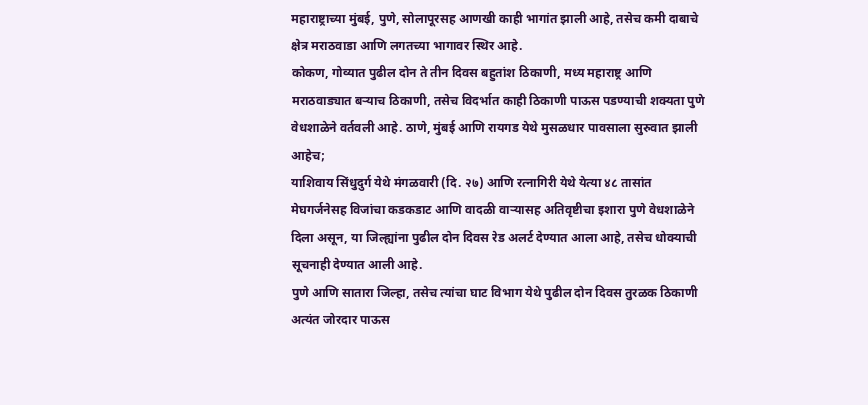महाराष्ट्राच्या मुंबई, पुणे, सोलापूरसह आणखी काही भागांत झाली आहे, तसेच कमी दाबाचे क्षेत्र मराठवाडा आणि लगतच्या भागावर स्थिर आहे.
कोकण, गोव्यात पुढील दोन ते तीन दिवस बहुतांश ठिकाणी, मध्य महाराष्ट्र आणि मराठवाड्यात बऱ्याच ठिकाणी, तसेच विदर्भात काही ठिकाणी पाऊस पडण्याची शक्यता पुणे वेधशाळेने वर्तवली आहे. ठाणे, मुंबई आणि रायगड येथे मुसळधार पावसाला सुरुवात झाली आहेच;
याशिवाय सिंधुदुर्ग येथे मंगळवारी (दि. २७) आणि रत्नागिरी येथे येत्या ४८ तासांत मेघगर्जनेसह विजांचा कडकडाट आणि वादळी वाऱ्यासह अतिवृष्टीचा इशारा पुणे वेधशाळेने दिला असून, या जिल्ह्यांना पुढील दोन दिवस रेड अलर्ट देण्यात आला आहे, तसेच धोक्याची सूचनाही देण्यात आली आहे.
पुणे आणि सातारा जिल्हा, तसेच त्यांचा घाट विभाग येथे पुढील दोन दिवस तुरळक ठिकाणी अत्यंत जोरदार पाऊस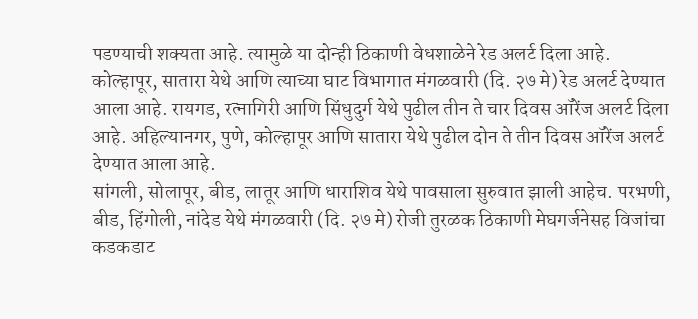पडण्याची शक्यता आहे. त्यामुळे या दोन्ही ठिकाणी वेधशाळेने रेड अलर्ट दिला आहे.
कोल्हापूर, सातारा येथे आणि त्याच्या घाट विभागात मंगळवारी (दि. २७ मे) रेड अलर्ट देण्यात आला आहे. रायगड, रत्नागिरी आणि सिंधुदुर्ग येथे पुढील तीन ते चार दिवस ऑरेंज अलर्ट दिला आहे. अहिल्यानगर, पुणे, कोल्हापूर आणि सातारा येथे पुढील दोन ते तीन दिवस ऑरेंज अलर्ट देण्यात आला आहे.
सांगली, सोलापूर, बीड, लातूर आणि धाराशिव येथे पावसाला सुरुवात झाली आहेच. परभणी, बीड, हिंगोली, नांदेड येथे मंगळवारी (दि. २७ मे) रोजी तुरळक ठिकाणी मेघगर्जनेसह विजांचा कडकडाट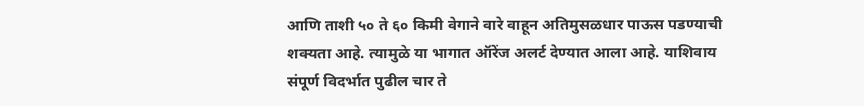आणि ताशी ५० ते ६० किमी वेगाने वारे वाहून अतिमुसळधार पाऊस पडण्याची शक्यता आहे. त्यामुळे या भागात ऑरेंज अलर्ट देण्यात आला आहे. याशिवाय संपूर्ण विदर्भात पुढील चार ते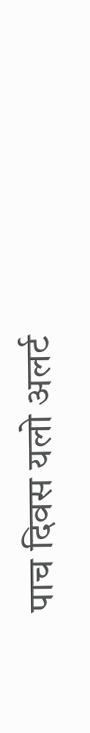पाच दिवस यलो अलर्ट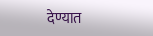देण्यात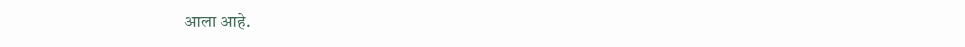आला आहे.